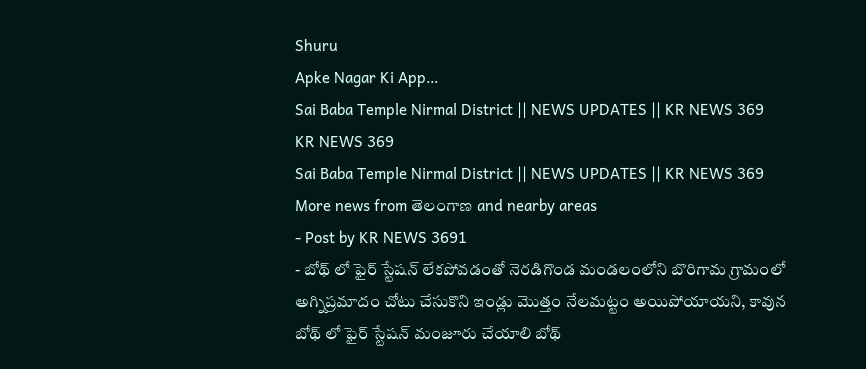Shuru
Apke Nagar Ki App…
Sai Baba Temple Nirmal District || NEWS UPDATES || KR NEWS 369
KR NEWS 369
Sai Baba Temple Nirmal District || NEWS UPDATES || KR NEWS 369
More news from తెలంగాణ and nearby areas
- Post by KR NEWS 3691
- బోథ్ లో ఫైర్ స్టేషన్ లేకపోవడంతో నెరడిగొండ మండలంలోని బొరిగామ గ్రామంలో అగ్నిప్రమాదం చోటు చేసుకొని ఇండ్లు మొత్తం నేలమట్టం అయిపోయాయని, కావున బోథ్ లో ఫైర్ స్టేషన్ మంజూరు చేయాలి బోథ్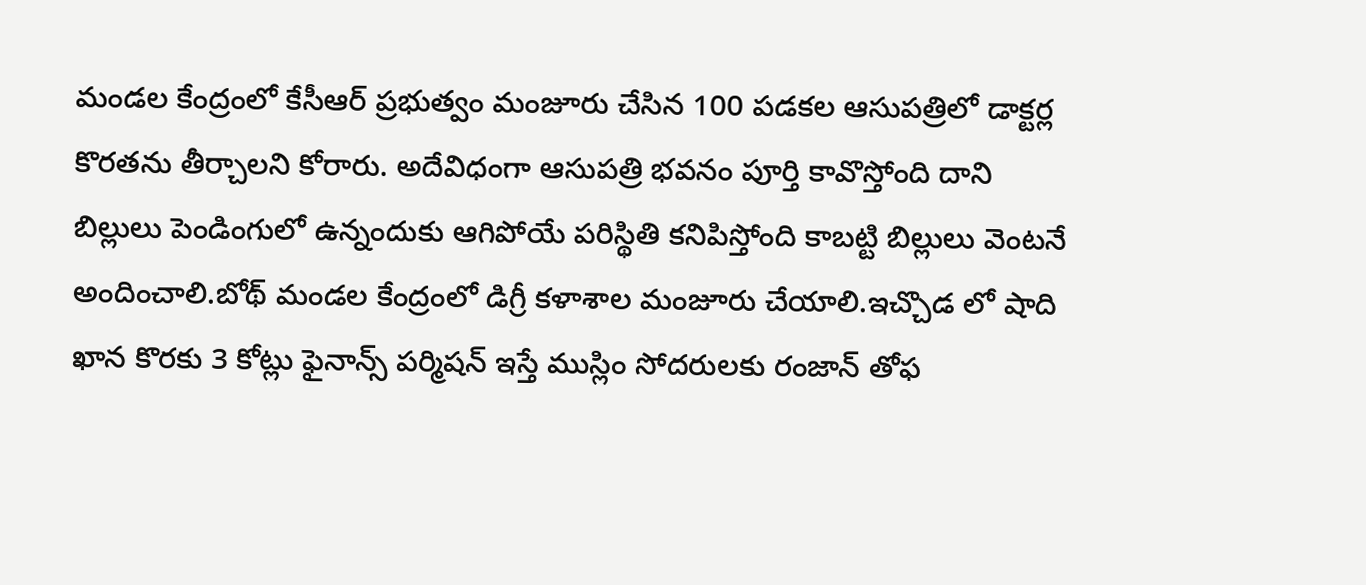మండల కేంద్రంలో కేసీఆర్ ప్రభుత్వం మంజూరు చేసిన 100 పడకల ఆసుపత్రిలో డాక్టర్ల కొరతను తీర్చాలని కోరారు. అదేవిధంగా ఆసుపత్రి భవనం పూర్తి కావొస్తోంది దాని బిల్లులు పెండింగులో ఉన్నందుకు ఆగిపోయే పరిస్థితి కనిపిస్తోంది కాబట్టి బిల్లులు వెంటనే అందించాలి.బోథ్ మండల కేంద్రంలో డిగ్రీ కళాశాల మంజూరు చేయాలి.ఇచ్చొడ లో షాది ఖాన కొరకు 3 కోట్లు ఫైనాన్స్ పర్మిషన్ ఇస్తే ముస్లిం సోదరులకు రంజాన్ తోఫ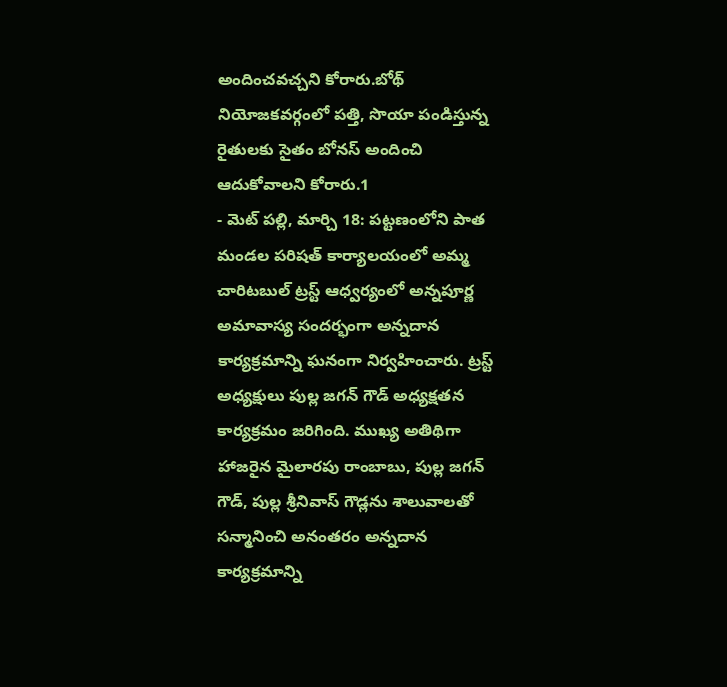అందించవచ్చని కోరారు.బోథ్ నియోజకవర్గంలో పత్తి, సొయా పండిస్తున్న రైతులకు సైతం బోనస్ అందించి ఆదుకోవాలని కోరారు.1
- మెట్ పల్లి, మార్చి 18: పట్టణంలోని పాత మండల పరిషత్ కార్యాలయంలో అమ్మ చారిటబుల్ ట్రస్ట్ ఆధ్వర్యంలో అన్నపూర్ణ అమావాస్య సందర్భంగా అన్నదాన కార్యక్రమాన్ని ఘనంగా నిర్వహించారు. ట్రస్ట్ అధ్యక్షులు పుల్ల జగన్ గౌడ్ అధ్యక్షతన కార్యక్రమం జరిగింది. ముఖ్య అతిథిగా హాజరైన మైలారపు రాంబాబు, పుల్ల జగన్ గౌడ్, పుల్ల శ్రీనివాస్ గౌడ్లను శాలువాలతో సన్మానించి అనంతరం అన్నదాన కార్యక్రమాన్ని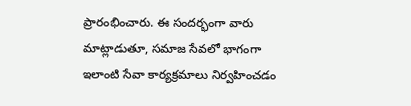ప్రారంభించారు. ఈ సందర్భంగా వారు మాట్లాడుతూ, సమాజ సేవలో భాగంగా ఇలాంటి సేవా కార్యక్రమాలు నిర్వహించడం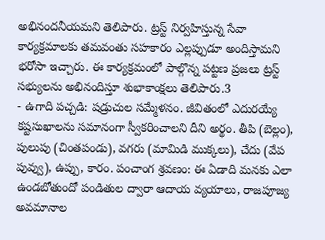అభినందనీయమని తెలిపారు. ట్రస్ట్ నిర్వహిస్తున్న సేవా కార్యక్రమాలకు తమవంతు సహకారం ఎల్లప్పుడూ అందిస్తామని భరోసా ఇచ్చారు. ఈ కార్యక్రమంలో పాల్గొన్న పట్టణ ప్రజలు ట్రస్ట్ సభ్యులను అభినందిస్తూ శుభాకాంక్షలు తెలిపారు.3
- ఉగాది పచ్చడి: షడ్రుచుల సమ్మేళనం. జీవితంలో ఎదురయ్యే కష్టసుఖాలను సమానంగా స్వీకరించాలని దీని అర్థం. తీపి (బెల్లం), పులుపు (చింతపండు), వగరు (మామిడి ముక్కలు), చేదు (వేప పువ్వు), ఉప్పు, కారం. పంచాంగ శ్రవణం: ఈ ఏడాది మనకు ఎలా ఉండబోతుందో పండితుల ద్వారా ఆదాయ వ్యయాలు, రాజపూజ్య అవమానాల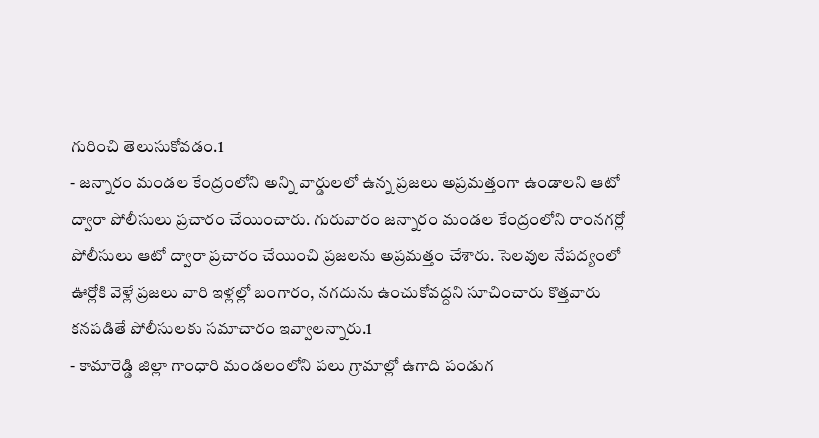గురించి తెలుసుకోవడం.1
- జన్నారం మండల కేంద్రంలోని అన్ని వార్డులలో ఉన్న ప్రజలు అప్రమత్తంగా ఉండాలని ఆటో ద్వారా పోలీసులు ప్రచారం చేయించారు. గురువారం జన్నారం మండల కేంద్రంలోని రాంనగర్లో పోలీసులు ఆటో ద్వారా ప్రచారం చేయించి ప్రజలను అప్రమత్తం చేశారు. సెలవుల నేపద్యంలో ఊర్లోకి వెళ్లే ప్రజలు వారి ఇళ్లల్లో బంగారం, నగదును ఉంచుకోవద్దని సూచించారు కొత్తవారు కనపడితే పోలీసులకు సమాచారం ఇవ్వాలన్నారు.1
- కామారెడ్డి జిల్లా గాంధారి మండలంలోని పలు గ్రామాల్లో ఉగాది పండుగ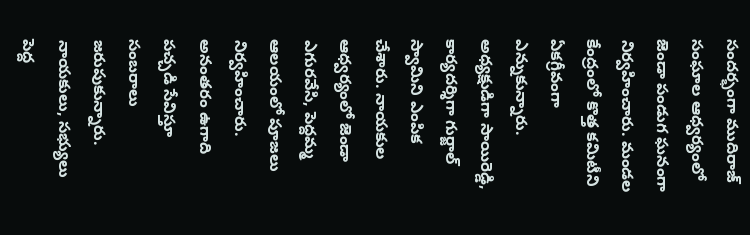సందర్భంగా ముదిరాజ్ సంఘాల ఆధ్వర్యంలో జెండా పండుగ ఘనంగా నిర్వహించారు. మండల కేంద్రంలో కొత్త కమిటీని ఏకగ్రీవంగా ఎన్నుకున్నారు. అధ్యక్షుడిగా సాయిరెడ్డి, కార్యదర్శిగా గుర్జాల్ స్వామిని ఎంపిక చేశారు. నాయకుల ఆధ్వర్యంలో జెండా ఎగురవేసి, పెద్దమ్మ ఆలయంలో పూజలు నిర్వహించారు. అనంతరం ఉగాది పచ్చడి సేవిస్తూ సంబరాలు జరుపుకున్నారు. నాయకులు, సభ్యులు పెద్ద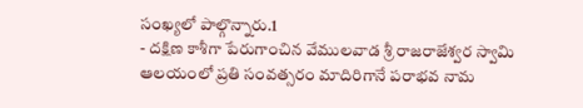సంఖ్యలో పాల్గొన్నారు.1
- దక్షిణ కాశీగా పేరుగాంచిన వేములవాడ శ్రీ రాజరాజేశ్వర స్వామి ఆలయంలో ప్రతి సంవత్సరం మాదిరిగానే పరాభవ నామ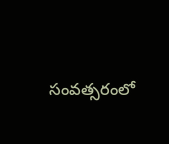సంవత్సరంలో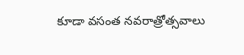కూడా వసంత నవరాత్రోత్సవాలు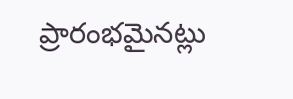ప్రారంభమైనట్లు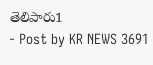తెలిపారు1
- Post by KR NEWS 3691